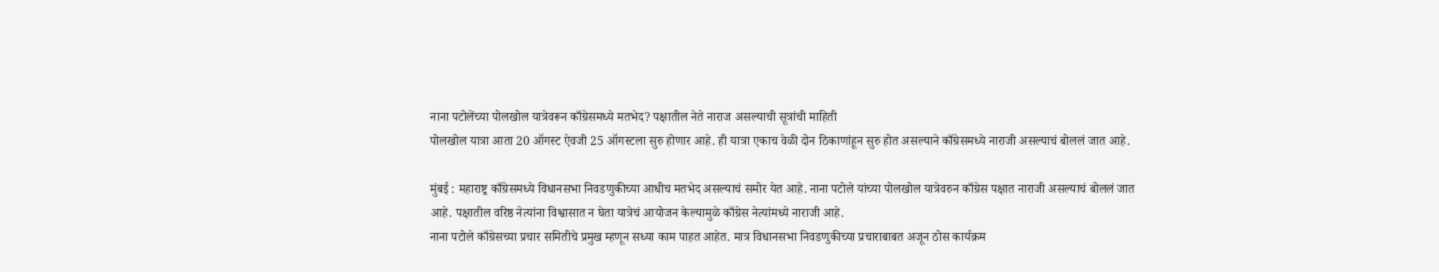नाना पटोलेंच्या पोलखोल यात्रेवरून काँग्रेसमध्ये मतभेद? पक्षातील नेते नाराज असल्याची सूत्रांची माहिती
पोलखोल यात्रा आता 20 ऑगस्ट ऐवजी 25 ऑगस्टला सुरु होणार आहे. ही यात्रा एकाच वेळी दोन ठिकाणांहून सुरु होत असल्याने काँग्रेसमध्ये नाराजी असल्याचं बोललं जात आहे.

मुंबई : महाराष्ट्र काँग्रेसमध्ये विधानसभा निवडणुकीच्या आधीच मतभेद असल्याचं समोर येत आहे. नाना पटोले यांच्या पोलखोल यात्रेवरुन काँग्रेस पक्षात नाराजी असल्याचं बोललं जात आहे. पक्षातील वरिष्ठ नेत्यांना विश्वासात न घेता यात्रेचं आयोजन केल्यामुळे काँग्रेस नेत्यांमध्ये नाराजी आहे.
नाना पटोले काँग्रेसच्या प्रचार समितीचे प्रमुख म्हणून सध्या काम पाहत आहेत. मात्र विधानसभा निवडणुकीच्या प्रचाराबाबत अजून ठोस कार्यक्रम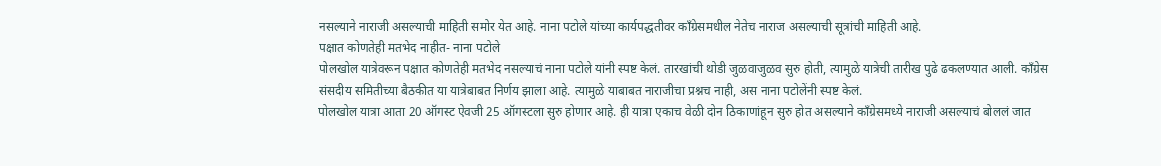नसल्याने नाराजी असल्याची माहिती समोर येत आहे. नाना पटोले यांच्या कार्यपद्धतीवर काँग्रेसमधील नेतेच नाराज असल्याची सूत्रांची माहिती आहे.
पक्षात कोणतेही मतभेद नाहीत- नाना पटोले
पोलखोल यात्रेवरून पक्षात कोणतेही मतभेद नसल्याचं नाना पटोले यांनी स्पष्ट केलं. तारखांची थोडी जुळवाजुळव सुरु होती, त्यामुळे यात्रेची तारीख पुढे ढकलण्यात आली. काँग्रेस संसदीय समितीच्या बैठकीत या यात्रेबाबत निर्णय झाला आहे. त्यामुळे याबाबत नाराजीचा प्रश्नच नाही, अस नाना पटोलेंनी स्पष्ट केलं.
पोलखोल यात्रा आता 20 ऑगस्ट ऐवजी 25 ऑगस्टला सुरु होणार आहे. ही यात्रा एकाच वेळी दोन ठिकाणांहून सुरु होत असल्याने काँग्रेसमध्ये नाराजी असल्याचं बोललं जात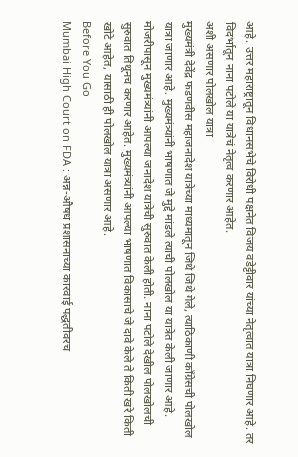आहे. उत्तर महाराष्ट्रातून विधानसभेचे विरोधी पक्षनेत विजय वडेट्टीवार यांच्या नेतृत्वात यात्रा निघणार आहे. तर विदर्भातून नाना पटोले या यात्रेचं नेतृत्व करणार आहेत.
अशी असणार पोलखोल यात्रा
मुख्यमंत्री देवेंद्र फडणवीस महाजनादेश यात्रेच्या माध्यमातून जिथे जिथे गेले, त्याठिकाणी काँग्रेसची पोलखोल यात्रा जाणार आहे. मुख्यमंत्र्यांनी भाषणात जे मुद्दे मांडले त्याची पोलखोल या यात्रेत केली जाणार आहे. मोजरीपासून मुख्यमंत्र्यांनी आपल्या जनादेश यात्रेची सुरुवात केली होती. नाना पटोले देखील पोलखोलची सुरुवात तिथूनच करणार आहेत. मुख्यमंत्र्यांनी आपल्या भाषणात विकासाचे जे दावे केले ते किती खरे किती खोटे आहेत, यासाठी ही पोलखोल यात्रा असणार आहे.
Before You Go
Mumbai High Court on FDA : अन्न-औषध प्रशासनाच्या कारवाई पद्धतीवरच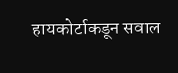हायकोर्टाकडून सवाल